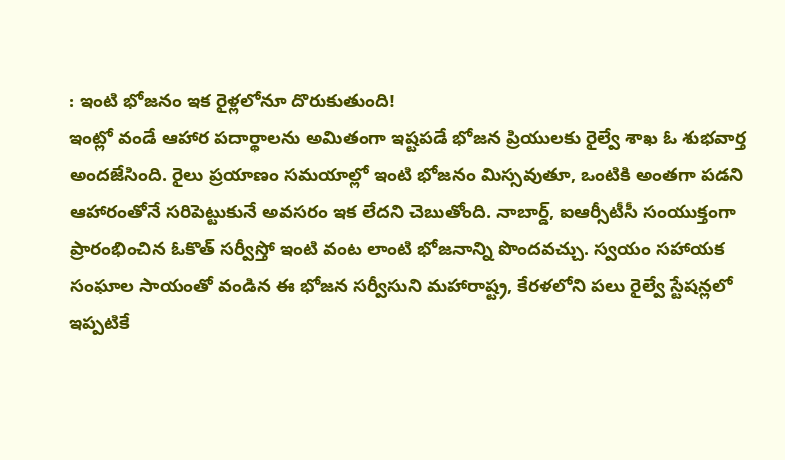: ఇంటి భోజనం ఇక రైళ్లలోనూ దొరుకుతుంది!
ఇంట్లో వండే ఆహార పదార్థాలను అమితంగా ఇష్టపడే భోజన ప్రియులకు రైల్వే శాఖ ఓ శుభవార్త అందజేసింది. రైలు ప్రయాణం సమయాల్లో ఇంటి భోజనం మిస్సవుతూ, ఒంటికి అంతగా పడని ఆహారంతోనే సరిపెట్టుకునే అవసరం ఇక లేదని చెబుతోంది. నాబార్డ్, ఐఆర్సీటీసీ సంయుక్తంగా ప్రారంభించిన ఓకొత్ సర్వీస్తో ఇంటి వంట లాంటి భోజనాన్ని పొందవచ్చు. స్వయం సహాయక సంఘాల సాయంతో వండిన ఈ భోజన సర్వీసుని మహారాష్ట్ర, కేరళలోని పలు రైల్వే స్టేషన్లలో ఇప్పటికే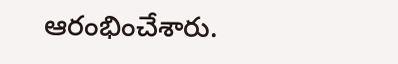ఆరంభించేశారు.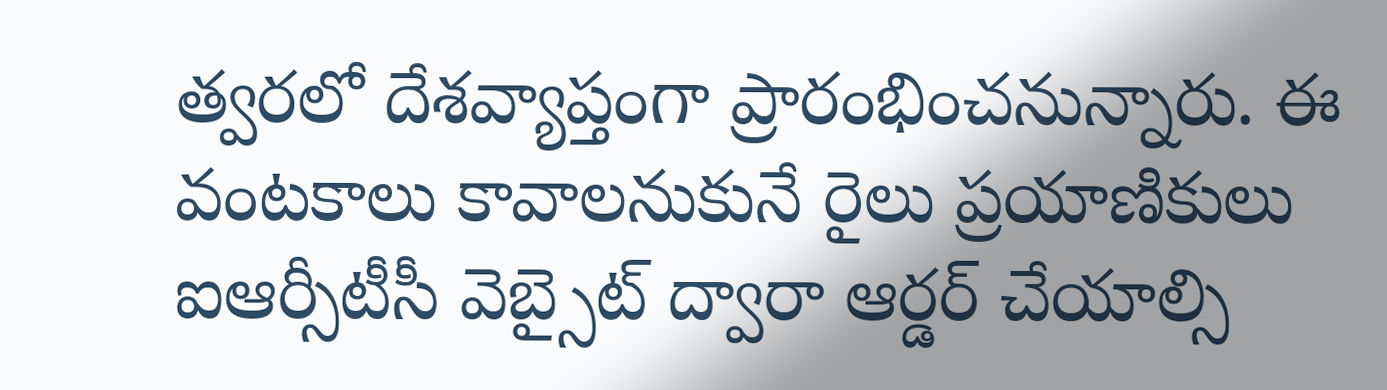త్వరలో దేశవ్యాప్తంగా ప్రారంభించనున్నారు. ఈ వంటకాలు కావాలనుకునే రైలు ప్రయాణికులు ఐఆర్సీటీసీ వెబ్సైట్ ద్వారా ఆర్డర్ చేయాల్సి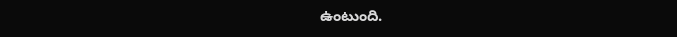ఉంటుంది.